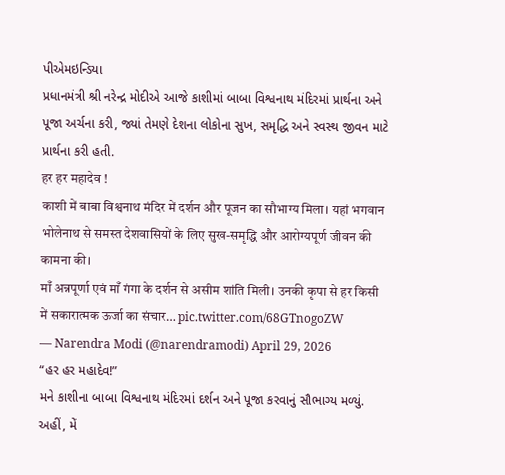પીએમઇન્ડિયા
પ્રધાનમંત્રી શ્રી નરેન્દ્ર મોદીએ આજે કાશીમાં બાબા વિશ્વનાથ મંદિરમાં પ્રાર્થના અને પૂજા અર્ચના કરી, જ્યાં તેમણે દેશના લોકોના સુખ, સમૃદ્ધિ અને સ્વસ્થ જીવન માટે પ્રાર્થના કરી હતી.
हर हर महादेव !
काशी में बाबा विश्वनाथ मंदिर में दर्शन और पूजन का सौभाग्य मिला। यहां भगवान भोलेनाथ से समस्त देशवासियों के लिए सुख-समृद्धि और आरोग्यपूर्ण जीवन की कामना की।
माँ अन्नपूर्णा एवं माँ गंगा के दर्शन से असीम शांति मिली। उनकी कृपा से हर किसी में सकारात्मक ऊर्जा का संचार… pic.twitter.com/68GTnogoZW
— Narendra Modi (@narendramodi) April 29, 2026
“હર હર મહાદેવ!”
મને કાશીના બાબા વિશ્વનાથ મંદિરમાં દર્શન અને પૂજા કરવાનું સૌભાગ્ય મળ્યું. અહીં, મેં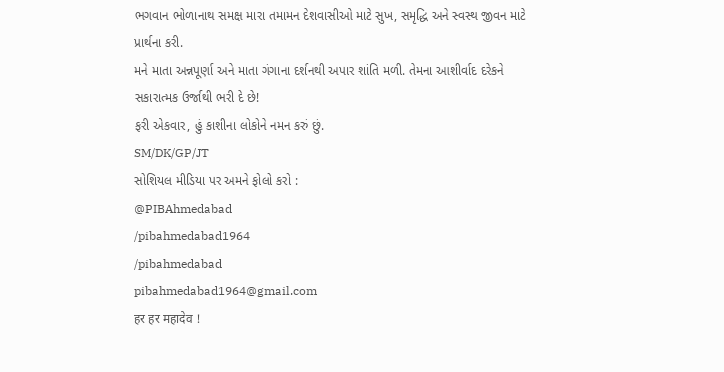ભગવાન ભોળાનાથ સમક્ષ મારા તમામન દેશવાસીઓ માટે સુખ, સમૃદ્ધિ અને સ્વસ્થ જીવન માટે પ્રાર્થના કરી.
મને માતા અન્નપૂર્ણા અને માતા ગંગાના દર્શનથી અપાર શાંતિ મળી. તેમના આશીર્વાદ દરેકને સકારાત્મક ઉર્જાથી ભરી દે છે!
ફરી એકવાર, હું કાશીના લોકોને નમન કરું છું.
SM/DK/GP/JT
સોશિયલ મીડિયા પર અમને ફોલો કરો :
@PIBAhmedabad
/pibahmedabad1964
/pibahmedabad
pibahmedabad1964@gmail.com
हर हर महादेव !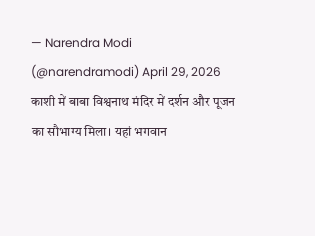— Narendra Modi (@narendramodi) April 29, 2026
काशी में बाबा विश्वनाथ मंदिर में दर्शन और पूजन का सौभाग्य मिला। यहां भगवान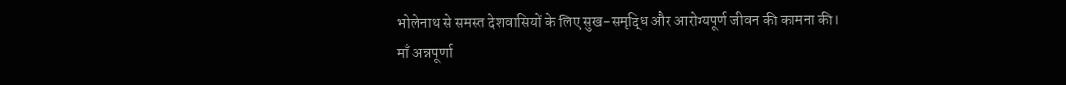भोलेनाथ से समस्त देशवासियों के लिए सुख-समृद्धि और आरोग्यपूर्ण जीवन की कामना की।
माँ अन्नपूर्णा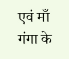एवं माँ गंगा के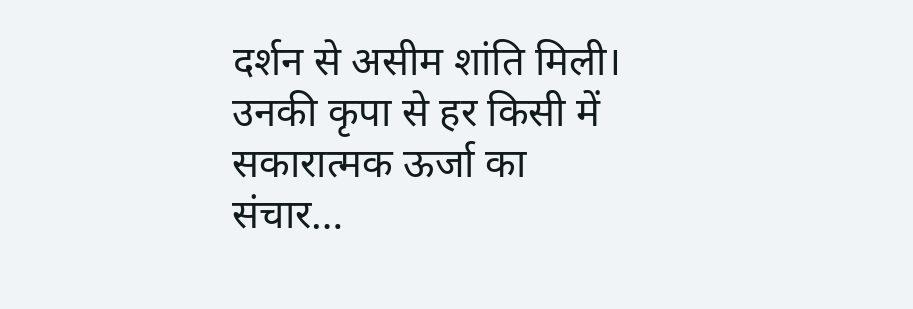दर्शन से असीम शांति मिली। उनकी कृपा से हर किसी में सकारात्मक ऊर्जा का संचार…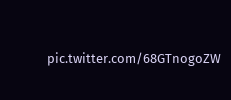pic.twitter.com/68GTnogoZW